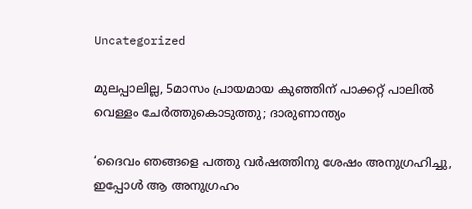Uncategorized

മുലപ്പാലില്ല, 5മാസം പ്രായമായ കുഞ്ഞിന് പാക്കറ്റ് പാലില്‍ വെള്ളം ചേര്‍ത്തുകൊടുത്തു; ദാരുണാന്ത്യം

‘ദൈവം ഞങ്ങളെ പത്തു വര്‍ഷത്തിനു ശേഷം അനുഗ്രഹിച്ചു, ഇപ്പോള്‍ ആ അനുഗ്രഹം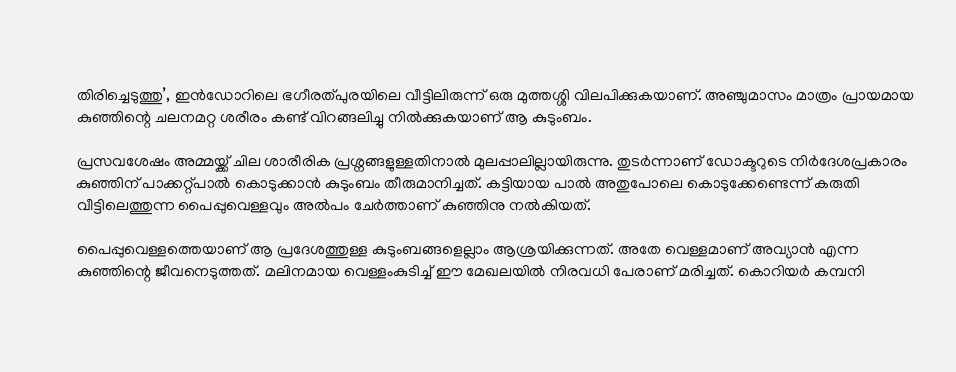തിരിച്ചെടുത്തു’, ഇന്‍ഡോറിലെ ഭഗീരത്പുരയിലെ വീട്ടിലിരുന്ന് ഒരു മുത്തശ്ശി വിലപിക്കുകയാണ്. അഞ്ചുമാസം മാത്രം പ്രായമായ കുഞ്ഞിന്റെ ചലനമറ്റ ശരീരം കണ്ട് വിറങ്ങലിച്ചു നില്‍ക്കുകയാണ് ആ കുടുംബം.

പ്രസവശേഷം അമ്മയ്ക്ക് ചില ശാരീരിക പ്രശ്നങ്ങളുള്ളതിനാല്‍ മുലപ്പാലില്ലായിരുന്നു. തുടര്‍ന്നാണ് ഡോക്ടറുടെ നിര്‍ദേശപ്രകാരം കുഞ്ഞിന് പാക്കറ്റ്പാല്‍ കൊടുക്കാന്‍ കുടുംബം തീരുമാനിച്ചത്. കട്ടിയായ പാല്‍ അതുപോലെ കൊടുക്കേണ്ടെന്ന് കരുതി വീട്ടിലെത്തുന്ന പൈപ്പുവെള്ളവും അല്‍പം ചേര്‍ത്താണ് കുഞ്ഞിനു നല്‍കിയത്.

പൈപ്പുവെള്ളത്തെയാണ് ആ പ്രദേശത്തുള്ള കുടുംബങ്ങളെല്ലാം ആശ്രയിക്കുന്നത്. അതേ വെള്ളമാണ് അവ്യാന്‍ എന്ന കുഞ്ഞിന്റെ ജീവനെടുത്തത്. മലിനമായ വെള്ളംകുടിച്ച് ഈ മേഖലയില്‍ നിരവധി പേരാണ് മരിച്ചത്. കൊറിയര്‍ കമ്പനി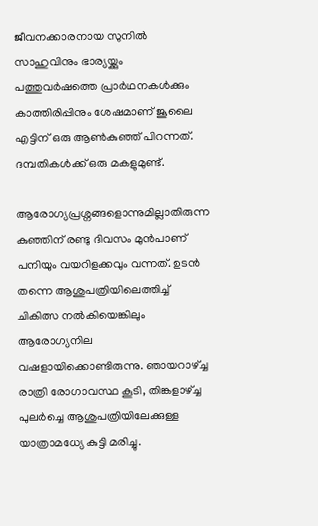ജീവനക്കാരനായ സുനില്‍ സാഹുവിനും ഭാര്യയ്ക്കും പത്തുവര്‍ഷത്തെ പ്രാര്‍ഥനകള്‍ക്കും കാത്തിരിപ്പിനും ശേഷമാണ് ജൂലൈ എട്ടിന് ഒരു ആണ്‍കുഞ്ഞ് പിറന്നത്. ദമ്പതികള്‍ക്ക് ഒരു മകളുമുണ്ട്.

ആരോഗ്യപ്രശ്നങ്ങളൊന്നുമില്ലാതിരുന്ന കുഞ്ഞിന് രണ്ടു ദിവസം മുന്‍പാണ് പനിയും വയറിളക്കവും വന്നത്. ഉടന്‍ തന്നെ ആശുപത്രിയിലെത്തിച്ച് ചികിത്സ നല്‍കിയെങ്കിലും ആരോഗ്യനില വഷളായിക്കൊണ്ടിരുന്നു. ഞായറാഴ്ച്ച രാത്രി രോഗാവസ്ഥ കൂടി, തിങ്കളാഴ്ച്ച പുലര്‍ച്ചെ ആശുപത്രിയിലേക്കുള്ള യാത്രാമധ്യേ കുട്ടി മരിച്ചു.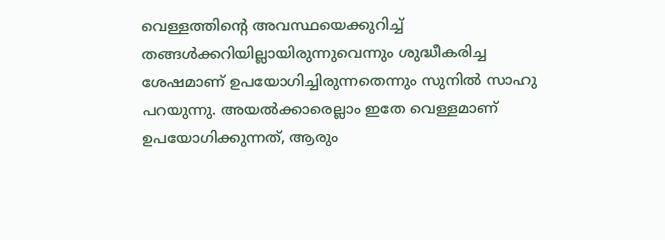വെള്ളത്തിന്റെ അവസ്ഥയെക്കുറിച്ച് തങ്ങള്‍ക്കറിയില്ലായിരുന്നുവെന്നും ശുദ്ധീകരിച്ച ശേഷമാണ് ഉപയോഗിച്ചിരുന്നതെന്നും സുനില്‍ സാഹു പറയുന്നു. അയല്‍ക്കാരെല്ലാം ഇതേ വെള്ളമാണ് ഉപയോഗിക്കുന്നത്, ആരും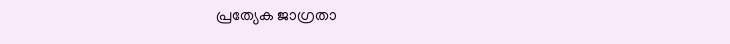പ്രത്യേക ജാഗ്രതാ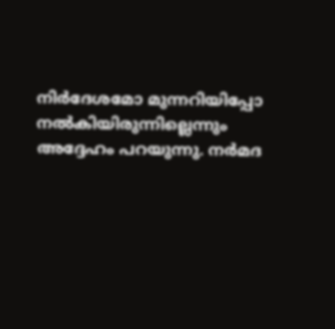നിര്‍ദേശമോ മുന്നറിയിപ്പോ നല്‍കിയിരുന്നില്ലെന്നും അദ്ദേഹം പറയുന്നു. നര്‍മദ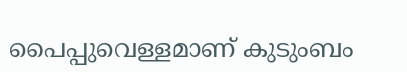പൈപ്പുവെള്ളമാണ് കുടുംബം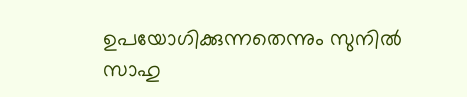ഉപയോഗിക്കുന്നതെന്നും സുനില്‍ സാഹു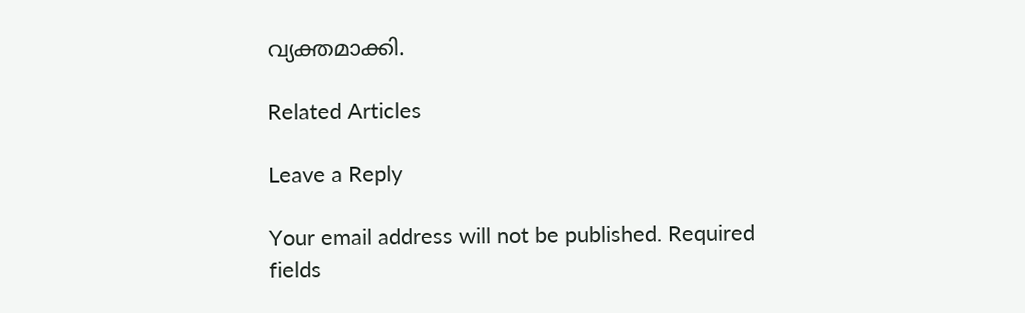വ്യക്തമാക്കി.

Related Articles

Leave a Reply

Your email address will not be published. Required fields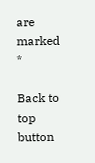are marked *

Back to top button